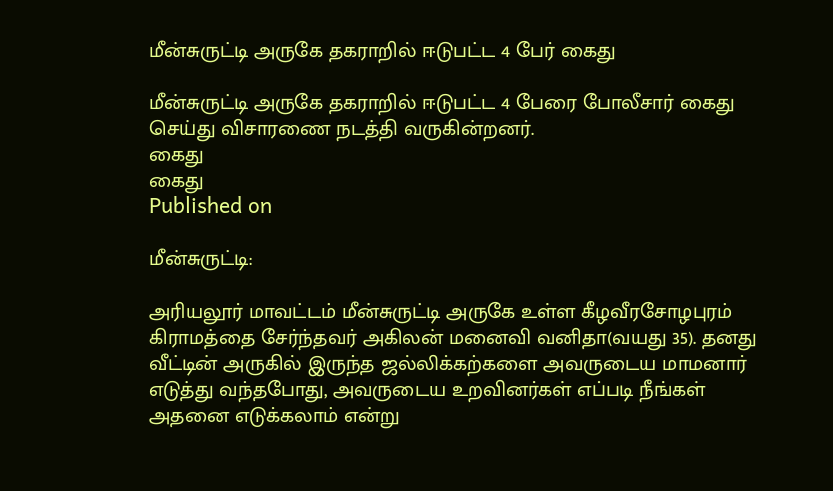மீன்சுருட்டி அருகே தகராறில் ஈடுபட்ட 4 பேர் கைது

மீன்சுருட்டி அருகே தகராறில் ஈடுபட்ட 4 பேரை போலீசார் கைது செய்து விசாரணை நடத்தி வருகின்றனர்.
கைது
கைது
Published on

மீன்சுருட்டி:

அரியலூர் மாவட்டம் மீன்சுருட்டி அருகே உள்ள கீழவீரசோழபுரம் கிராமத்தை சேர்ந்தவர் அகிலன் மனைவி வனிதா(வயது 35). தனது வீட்டின் அருகில் இருந்த ஜல்லிக்கற்களை அவருடைய மாமனார் எடுத்து வந்தபோது, அவருடைய உறவினர்கள் எப்படி நீங்கள் அதனை எடுக்கலாம் என்று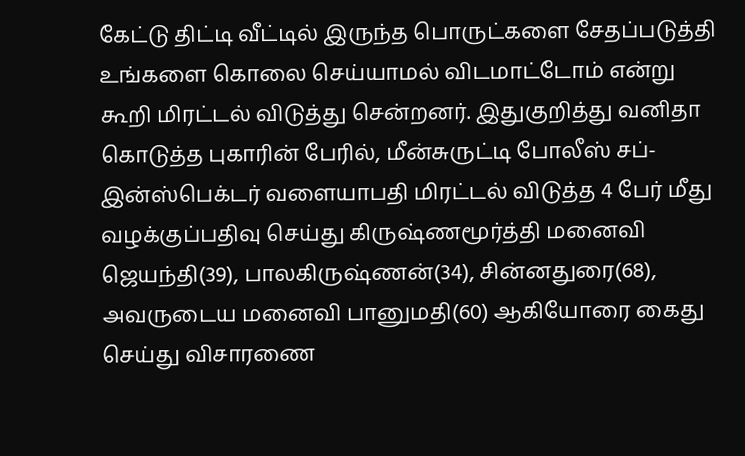கேட்டு திட்டி வீட்டில் இருந்த பொருட்களை சேதப்படுத்தி உங்களை கொலை செய்யாமல் விடமாட்டோம் என்று கூறி மிரட்டல் விடுத்து சென்றனர். இதுகுறித்து வனிதா கொடுத்த புகாரின் பேரில், மீன்சுருட்டி போலீஸ் சப்- இன்ஸ்பெக்டர் வளையாபதி மிரட்டல் விடுத்த 4 பேர் மீது வழக்குப்பதிவு செய்து கிருஷ்ணமூர்த்தி மனைவி ஜெயந்தி(39), பாலகிருஷ்ணன்(34), சின்னதுரை(68), அவருடைய மனைவி பானுமதி(60) ஆகியோரை கைது செய்து விசாரணை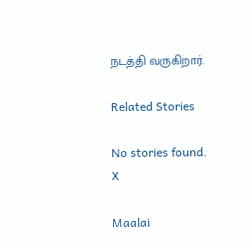நடத்தி வருகிறார்.

Related Stories

No stories found.
X

Maalai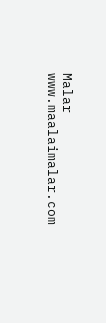Malar
www.maalaimalar.com